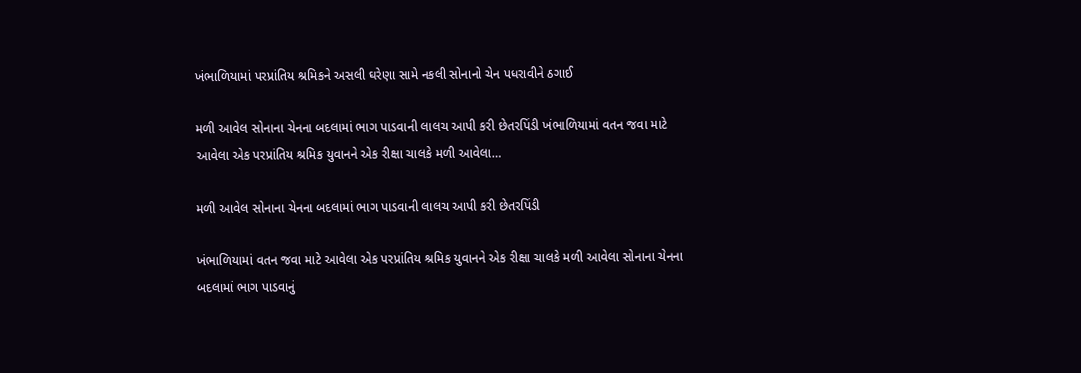ખંભાળિયામાં પરપ્રાંતિય શ્રમિકને અસલી ઘરેણા સામે નકલી સોનાનો ચેન પધરાવીને ઠગાઈ

મળી આવેલ સોનાના ચેનના બદલામાં ભાગ પાડવાની લાલચ આપી કરી છેતરપિંડી ખંભાળિયામાં વતન જવા માટે આવેલા એક પરપ્રાંતિય શ્રમિક યુવાનને એક રીક્ષા ચાલકે મળી આવેલા…

મળી આવેલ સોનાના ચેનના બદલામાં ભાગ પાડવાની લાલચ આપી કરી છેતરપિંડી

ખંભાળિયામાં વતન જવા માટે આવેલા એક પરપ્રાંતિય શ્રમિક યુવાનને એક રીક્ષા ચાલકે મળી આવેલા સોનાના ચેનના બદલામાં ભાગ પાડવાનું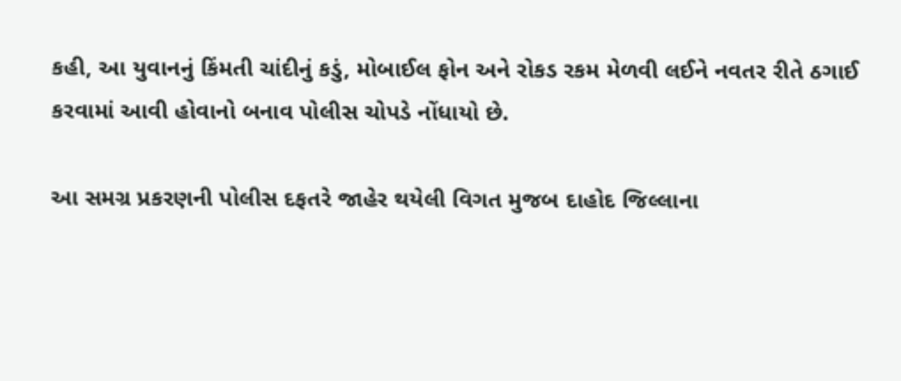કહી, આ યુવાનનું કિંમતી ચાંદીનું કડું, મોબાઈલ ફોન અને રોકડ રકમ મેળવી લઈને નવતર રીતે ઠગાઈ કરવામાં આવી હોવાનો બનાવ પોલીસ ચોપડે નોંધાયો છે.

આ સમગ્ર પ્રકરણની પોલીસ દફતરે જાહેર થયેલી વિગત મુજબ દાહોદ જિલ્લાના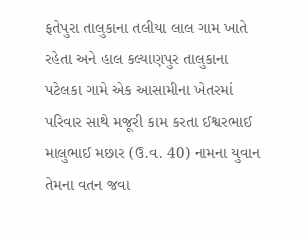ફતેપુરા તાલુકાના તલીયા લાલ ગામ ખાતે રહેતા અને હાલ કલ્યાણપુર તાલુકાના પટેલકા ગામે એક આસામીના ખેતરમાં પરિવાર સાથે મજૂરી કામ કરતા ઈશ્વરભાઈ માલુભાઈ મછાર (ઉ.વ. 40) નામના યુવાન તેમના વતન જવા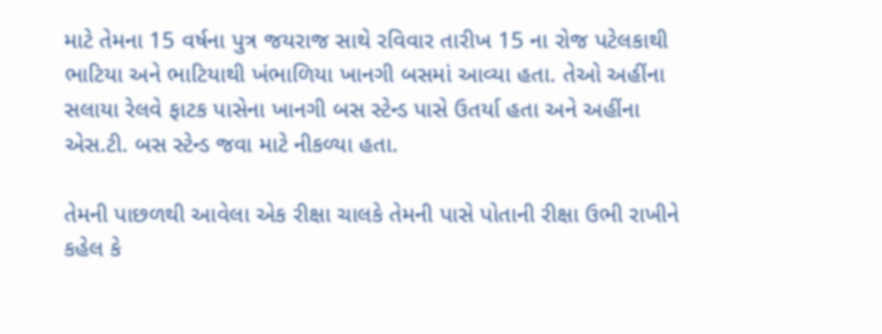માટે તેમના 15 વર્ષના પુત્ર જયરાજ સાથે રવિવાર તારીખ 15 ના રોજ પટેલકાથી ભાટિયા અને ભાટિયાથી ખંભાળિયા ખાનગી બસમાં આવ્યા હતા. તેઓ અહીંના સલાયા રેલવે ફાટક પાસેના ખાનગી બસ સ્ટેન્ડ પાસે ઉતર્યા હતા અને અહીંના એસ.ટી. બસ સ્ટેન્ડ જવા માટે નીકળ્યા હતા.

તેમની પાછળથી આવેલા એક રીક્ષા ચાલકે તેમની પાસે પોતાની રીક્ષા ઉભી રાખીને કહેલ કે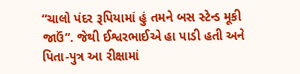“ચાલો પંદર રૂપિયામાં હું તમને બસ સ્ટેન્ડ મૂકી જાઉં”. જેથી ઈશ્વરભાઈએ હા પાડી હતી અને પિતા-પુત્ર આ રીક્ષામાં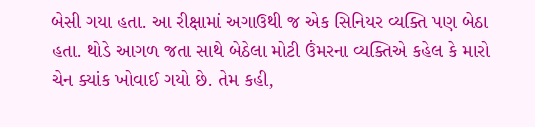બેસી ગયા હતા. આ રીક્ષામાં અગાઉથી જ એક સિનિયર વ્યક્તિ પણ બેઠા હતા. થોડે આગળ જતા સાથે બેઠેલા મોટી ઉંમરના વ્યક્તિએ કહેલ કે મારો ચેન ક્યાંક ખોવાઈ ગયો છે. તેમ કહી,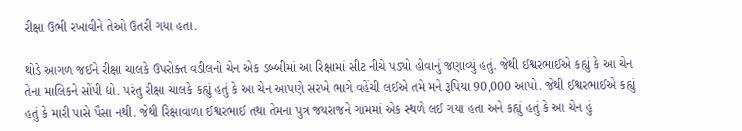રીક્ષા ઉભી રખાવીને તેઓ ઉતરી ગયા હતા.

થોડે આગળ જઈને રીક્ષા ચાલકે ઉપરોક્ત વડીલનો ચેન એક ડબ્બીમાં આ રિક્ષામાં સીટ નીચે પડ્યો હોવાનું જણાવ્યું હતું. જેથી ઈશ્વરભાઈએ કહ્યું કે આ ચેન તેના માલિકને સોંપી દ્યો. પરંતુ રીક્ષા ચાલકે કહ્યું હતું કે આ ચેન આપણે સરખે ભાગે વહેંચી લઈએ તમે મને રૂપિયા 90,000 આપો. જેથી ઈશ્વરભાઈએ કહ્યું હતું કે મારી પાસે પૈસા નથી. જેથી રિક્ષાવાળા ઈશ્વરભાઈ તથા તેમના પુત્ર જયરાજને ગામમાં એક સ્થળે લઈ ગયા હતા અને કહ્યું હતું કે આ ચેન હું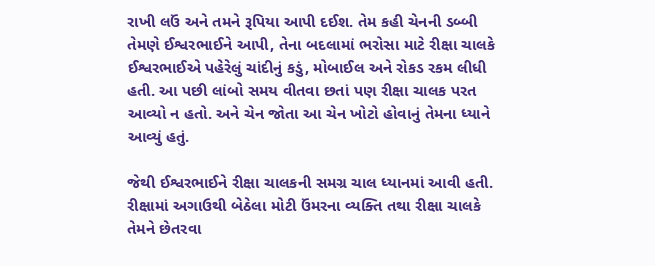રાખી લઉં અને તમને રૂપિયા આપી દઈશ. તેમ કહી ચેનની ડબ્બી તેમણે ઈશ્વરભાઈને આપી, તેના બદલામાં ભરોસા માટે રીક્ષા ચાલકે ઈશ્વરભાઈએ પહેરેલું ચાંદીનું કડું, મોબાઈલ અને રોકડ રકમ લીધી હતી. આ પછી લાંબો સમય વીતવા છતાં પણ રીક્ષા ચાલક પરત આવ્યો ન હતો. અને ચેન જોતા આ ચેન ખોટો હોવાનું તેમના ધ્યાને આવ્યું હતું.

જેથી ઈશ્વરભાઈને રીક્ષા ચાલકની સમગ્ર ચાલ ધ્યાનમાં આવી હતી. રીક્ષામાં અગાઉથી બેઠેલા મોટી ઉંમરના વ્યક્તિ તથા રીક્ષા ચાલકે તેમને છેતરવા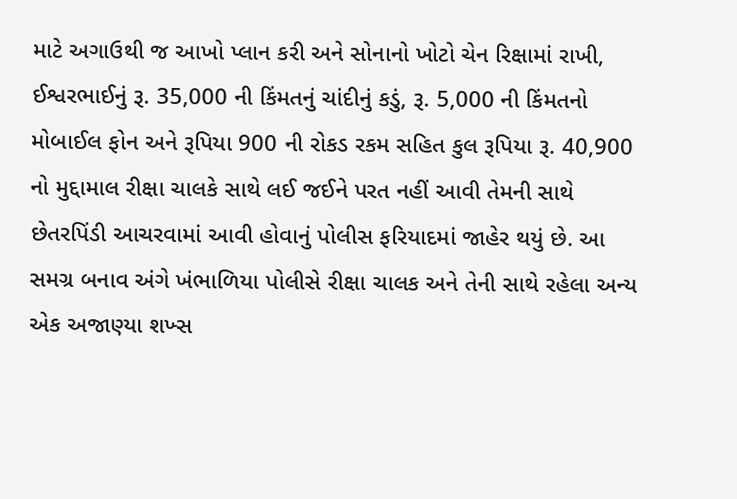માટે અગાઉથી જ આખો પ્લાન કરી અને સોનાનો ખોટો ચેન રિક્ષામાં રાખી, ઈશ્વરભાઈનું રૂ. 35,000 ની કિંમતનું ચાંદીનું કડું, રૂ. 5,000 ની કિંમતનો મોબાઈલ ફોન અને રૂપિયા 900 ની રોકડ રકમ સહિત કુલ રૂપિયા રૂ. 40,900 નો મુદ્દામાલ રીક્ષા ચાલકે સાથે લઈ જઈને પરત નહીં આવી તેમની સાથે છેતરપિંડી આચરવામાં આવી હોવાનું પોલીસ ફરિયાદમાં જાહેર થયું છે. આ સમગ્ર બનાવ અંગે ખંભાળિયા પોલીસે રીક્ષા ચાલક અને તેની સાથે રહેલા અન્ય એક અજાણ્યા શખ્સ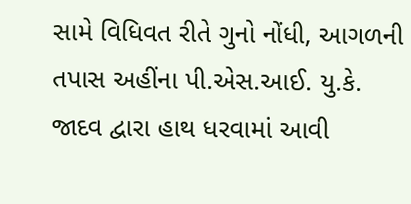સામે વિધિવત રીતે ગુનો નોંધી, આગળની તપાસ અહીંના પી.એસ.આઈ. યુ.કે. જાદવ દ્વારા હાથ ધરવામાં આવી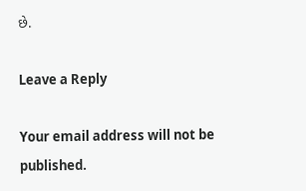છે.

Leave a Reply

Your email address will not be published.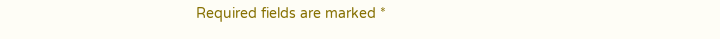Required fields are marked *